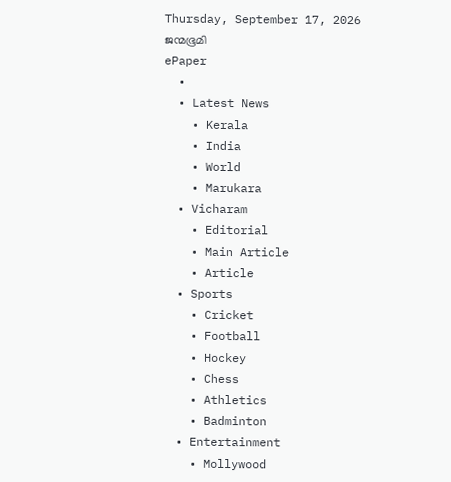Thursday, September 17, 2026
ജന്മഭൂമി
ePaper
  •
  • Latest News
    • Kerala
    • India
    • World
    • Marukara
  • Vicharam
    • Editorial
    • Main Article
    • Article
  • Sports
    • Cricket
    • Football
    • Hockey
    • Chess
    • Athletics
    • Badminton
  • Entertainment
    • Mollywood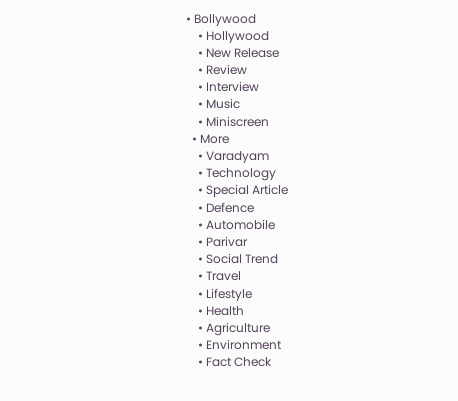• Bollywood
    • Hollywood
    • New Release
    • Review
    • Interview
    • Music
    • Miniscreen
  • More
    • Varadyam
    • Technology
    • Special Article
    • Defence
    • Automobile
    • Parivar
    • Social Trend
    • Travel
    • Lifestyle
    • Health
    • Agriculture
    • Environment
    • Fact Check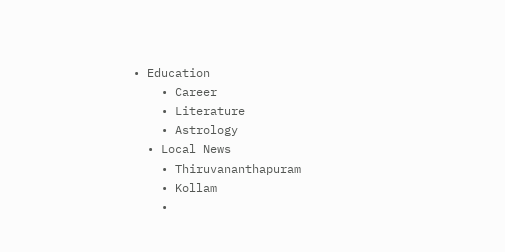• Education
    • Career
    • Literature
    • Astrology
  • Local News
    • Thiruvananthapuram
    • Kollam
    •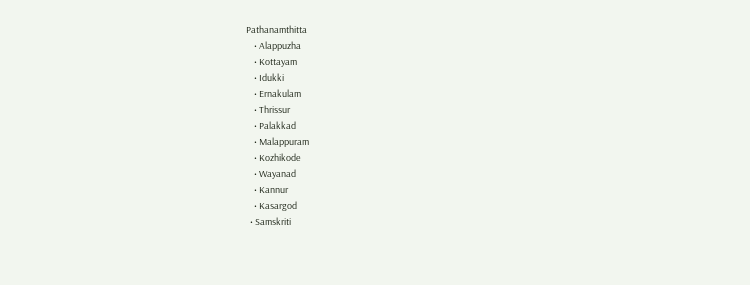Pathanamthitta
    • Alappuzha
    • Kottayam
    • Idukki
    • Ernakulam
    • Thrissur
    • Palakkad
    • Malappuram
    • Kozhikode
    • Wayanad
    • Kannur
    • Kasargod
  • Samskriti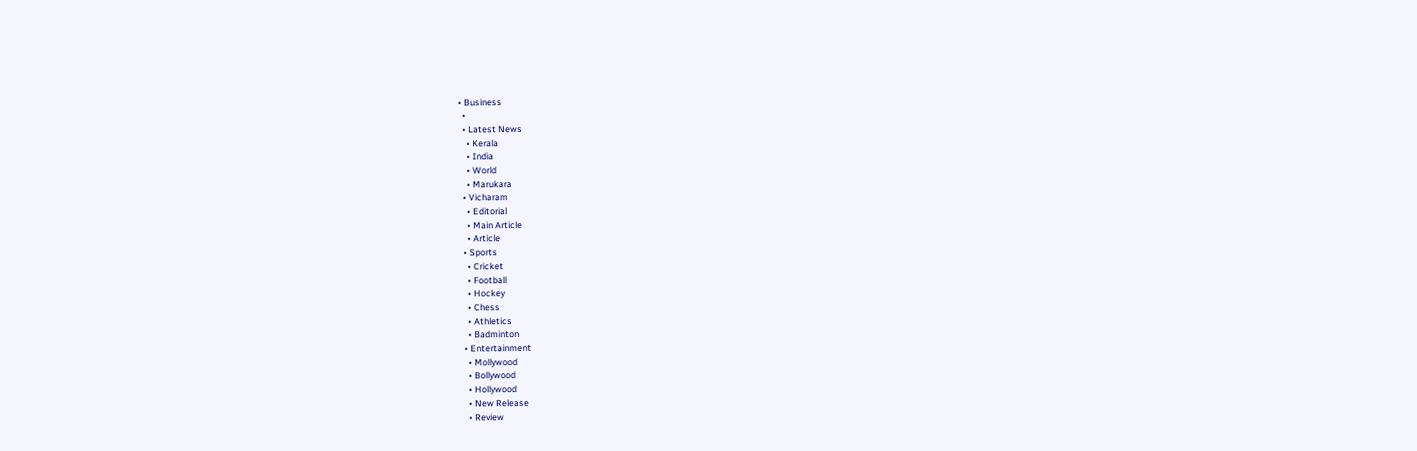• Business
  •
  • Latest News
    • Kerala
    • India
    • World
    • Marukara
  • Vicharam
    • Editorial
    • Main Article
    • Article
  • Sports
    • Cricket
    • Football
    • Hockey
    • Chess
    • Athletics
    • Badminton
  • Entertainment
    • Mollywood
    • Bollywood
    • Hollywood
    • New Release
    • Review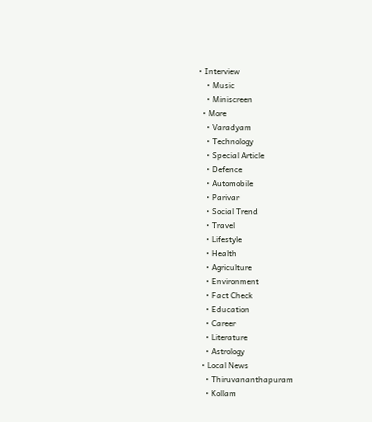• Interview
    • Music
    • Miniscreen
  • More
    • Varadyam
    • Technology
    • Special Article
    • Defence
    • Automobile
    • Parivar
    • Social Trend
    • Travel
    • Lifestyle
    • Health
    • Agriculture
    • Environment
    • Fact Check
    • Education
    • Career
    • Literature
    • Astrology
  • Local News
    • Thiruvananthapuram
    • Kollam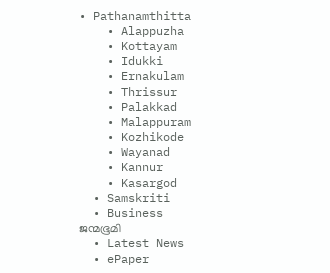• Pathanamthitta
    • Alappuzha
    • Kottayam
    • Idukki
    • Ernakulam
    • Thrissur
    • Palakkad
    • Malappuram
    • Kozhikode
    • Wayanad
    • Kannur
    • Kasargod
  • Samskriti
  • Business
ജന്മഭൂമി
  • Latest News
  • ePaper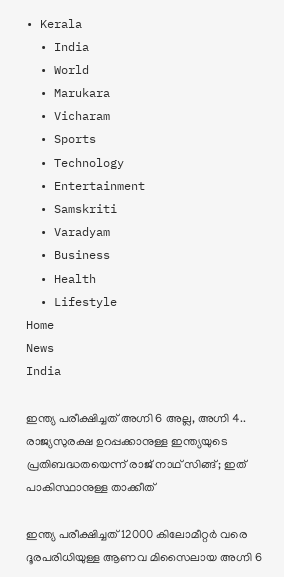• Kerala
  • India
  • World
  • Marukara
  • Vicharam
  • Sports
  • Technology
  • Entertainment
  • Samskriti
  • Varadyam
  • Business
  • Health
  • Lifestyle
Home
News
India

ഇന്ത്യ പരീക്ഷിച്ചത് അഗ്നി 6 അല്ല, അഗ്നി 4.. രാജ്യസുരക്ഷ ഉറപ്പക്കാനുള്ള ഇന്ത്യയുടെ പ്രതിബദ്ധതയെന്ന് രാജ് നാഥ് സിങ്ങ്; ഇത് പാകിസ്ഥാനുള്ള താക്കീത്

ഇന്ത്യ പരീക്ഷിച്ചത് 12000 കിലോമീറ്റര്‍ വരെ ദൂരപരിധിയുള്ള ആണവ മിസൈലായ അഗ്നി 6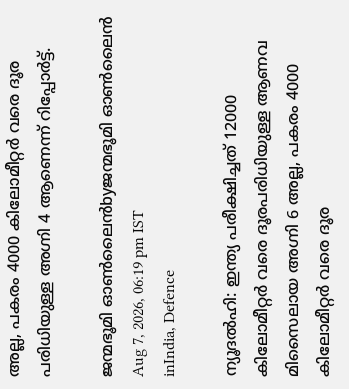അല്ല, പകരം 4000 കിലോമീറ്റര്‍ വരെ ദൂര പരിധിയുള്ള അഗ്നി 4 ആണെന്ന് റിപ്പോര്‍ട്ട്.

ജന്മഭൂമി ഓണ്‍ലൈന്‍byജന്മഭൂമി ഓണ്‍ലൈന്‍
Aug 7, 2026, 06:19 pm IST
inIndia, Defence

ന്യൂദല്‍ഹി: ഇന്ത്യ പരീക്ഷിച്ചത് 12000 കിലോമീറ്റര്‍ വരെ ദൂരപരിധിയുള്ള ആണവ മിസൈലായ അഗ്നി 6 അല്ല, പകരം 4000 കിലോമീറ്റര്‍ വരെ ദൂര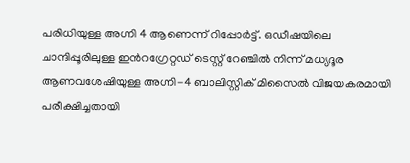പരിധിയുള്ള അഗ്നി 4 ആണെന്ന് റിപ്പോര്‍ട്ട്. ഒഡീഷയിലെ ചാന്ദിപ്പൂരിലുള്ള ഇന്‍റഗ്രേറ്റഡ് ടെസ്റ്റ് റേഞ്ചില്‍ നിന്ന് മധ്യദൂര ആണവശേഷിയുള്ള അഗ്നി-4 ബാലിസ്റ്റിക് മിസൈല്‍ വിജയകരമായി പരീക്ഷിച്ചതായി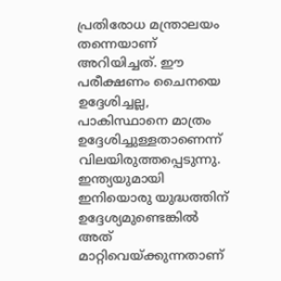പ്രതിരോധ മന്ത്രാലയം തന്നെയാണ് അറിയിച്ചത്. ഈ പരീക്ഷണം ചൈനയെ ഉദ്ദേശിച്ചല്ല, പാകിസ്ഥാനെ മാത്രം ഉദ്ദേശിച്ചുള്ളതാണെന്ന് വിലയിരുത്തപ്പെടുന്നു. ഇന്ത്യയുമായി ഇനിയൊരു യുദ്ധത്തിന് ഉദ്ദേശ്യമുണ്ടെങ്കില്‍ അത് മാറ്റിവെയ്‌ക്കുന്നതാണ്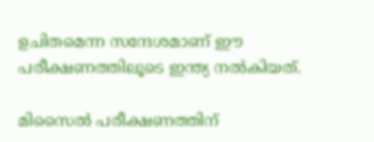ഉചിതമെന്ന സന്ദേശമാണ് ഈ പരീക്ഷണത്തിലൂടെ ഇന്ത്യ നല്‍കിയത്.

മിസൈല്‍ പരീക്ഷണത്തിന്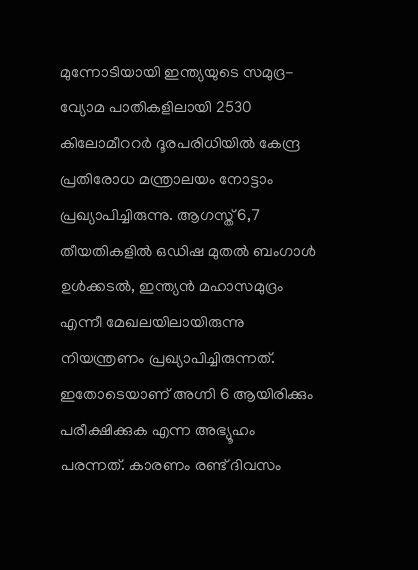മുന്നോടിയായി ഇന്ത്യയുടെ സമുദ്ര-വ്യോമ പാതികളിലായി 2530 കിലോമീററര്‍ ദൂരപരിധിയില്‍ കേന്ദ്ര പ്രതിരോധ മന്ത്രാലയം നോട്ടാം പ്രഖ്യാപിച്ചിരുന്നു. ആഗസ്ത് 6,7 തീയതികളില്‍ ഒഡിഷ മുതല്‍ ബംഗാള്‍ ഉള്‍ക്കടല്‍, ഇന്ത്യന്‍ മഹാസമുദ്രം എന്നീ മേഖലയിലായിരുന്നു നിയന്ത്രണം പ്രഖ്യാപിച്ചിരുന്നത്. ഇതോടെയാണ് അഗ്നി 6 ആയിരിക്കും പരീക്ഷിക്കുക എന്ന അഭ്യൂഹം പരന്നത്. കാരണം രണ്ട് ദിവസം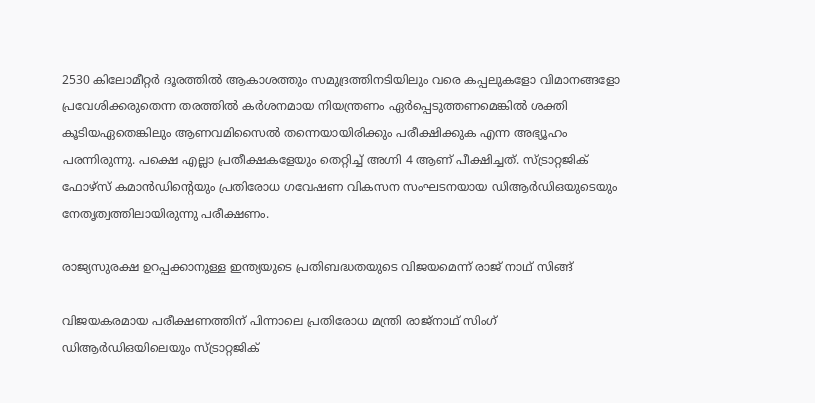2530 കിലോമീറ്റര്‍ ദൂരത്തില്‍ ആകാശത്തും സമുദ്രത്തിനടിയിലും വരെ കപ്പലുകളോ വിമാനങ്ങളോ പ്രവേശിക്കരുതെന്ന തരത്തില്‍ കര്‍ശനമായ നിയന്ത്രണം ഏര്‍പ്പെടുത്തണമെങ്കില്‍ ശക്തി കൂടിയഏതെങ്കിലും ആണവമിസൈല്‍ തന്നെയായിരിക്കും പരീക്ഷിക്കുക എന്ന അഭ്യൂഹം പരന്നിരുന്നു. പക്ഷെ എല്ലാ പ്രതീക്ഷകളേയും തെറ്റിച്ച് അഗ്നി 4 ആണ് പീക്ഷിച്ചത്. സ്ട്രാറ്റജിക് ഫോഴ്‌സ് കമാൻഡിന്റെയും പ്രതിരോധ ഗവേഷണ വികസന സംഘടനയായ ഡിആർഡിഒയുടെയും നേതൃത്വത്തിലായിരുന്നു പരീക്ഷണം.

രാജ്യസുരക്ഷ ഉറപ്പക്കാനുള്ള ഇന്ത്യയുടെ പ്രതിബദ്ധതയുടെ വിജയമെന്ന് രാജ് നാഥ് സിങ്ങ്

വിജയകരമായ പരീക്ഷണത്തിന് പിന്നാലെ പ്രതിരോധ മന്ത്രി രാജ്‌നാഥ് സിംഗ് ഡിആർഡിഒയിലെയും സ്ട്രാറ്റജിക്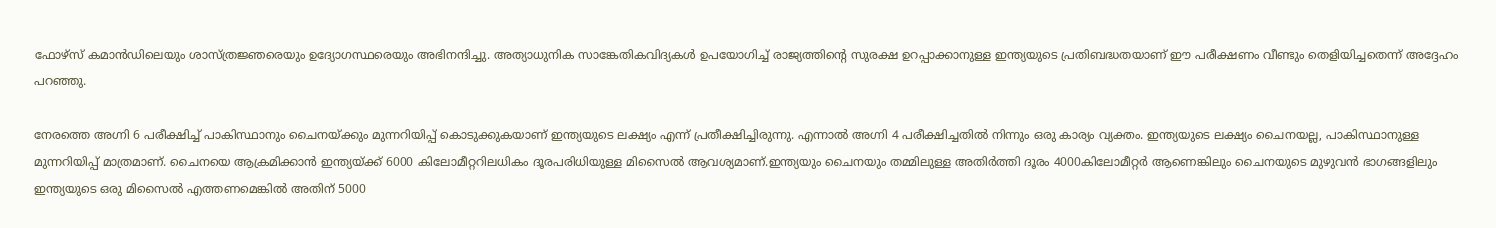ഫോഴ്‌സ് കമാൻഡിലെയും ശാസ്ത്രജ്ഞരെയും ഉദ്യോഗസ്ഥരെയും അഭിനന്ദിച്ചു. അത്യാധുനിക സാങ്കേതികവിദ്യകള്‍ ഉപയോഗിച്ച്‌ രാജ്യത്തിന്റെ സുരക്ഷ ഉറപ്പാക്കാനുള്ള ഇന്ത്യയുടെ പ്രതിബദ്ധതയാണ് ഈ പരീക്ഷണം വീണ്ടും തെളിയിച്ചതെന്ന് അദ്ദേഹം പറഞ്ഞു.

നേരത്തെ അഗ്നി 6 പരീക്ഷിച്ച് പാകിസ്ഥാനും ചൈനയ്‌ക്കും മുന്നറിയിപ്പ് കൊടുക്കുകയാണ് ഇന്ത്യയുടെ ലക്ഷ്യം എന്ന് പ്രതീക്ഷിച്ചിരുന്നു. എന്നാല്‍ അഗ്നി 4 പരീക്ഷിച്ചതില്‍ നിന്നും ഒരു കാര്യം വ്യക്തം. ഇന്ത്യയുടെ ലക്ഷ്യം ചൈനയല്ല, പാകിസ്ഥാനുള്ള മുന്നറിയിപ്പ് മാത്രമാണ്. ചൈനയെ ആക്രമിക്കാന്‍ ഇന്ത്യയ്‌ക്ക് 6000 കിലോമീറ്ററിലധികം ദൂരപരിധിയുള്ള മിസൈല്‍ ആവശ്യമാണ്.ഇന്ത്യയും ചൈനയും തമ്മിലുള്ള അതിര്‍ത്തി ദൂരം 4000കിലോമീറ്റര്‍ ആണെങ്കിലും ചൈനയുടെ മുഴുവന്‍ ഭാഗങ്ങളിലും ഇന്ത്യയുടെ ഒരു മിസൈല്‍ എത്തണമെങ്കില്‍ അതിന് 5000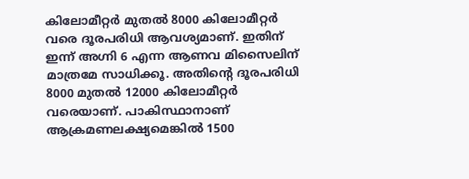കിലോമീറ്റര്‍ മുതല്‍ 8000 കിലോമീറ്റര്‍ വരെ ദൂരപരിധി ആവശ്യമാണ്. ഇതിന് ഇന്ന് അഗ്നി 6 എന്ന ആണവ മിസൈലിന് മാത്രമേ സാധിക്കൂ. അതിന്റെ ദൂരപരിധി 8000 മുതല്‍ 12000 കിലോമീറ്റര്‍ വരെയാണ്. പാകിസ്ഥാനാണ് ആക്രമണലക്ഷ്യമെങ്കില്‍ 1500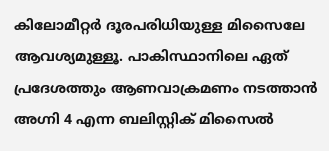കിലോമീറ്റര്‍ ദൂരപരിധിയുള്ള മിസൈലേ ആവശ്യമുള്ളൂ. പാകിസ്ഥാനിലെ ഏത് പ്രദേശത്തും ആണവാക്രമണം നടത്താന്‍ അഗ്നി 4 എന്ന ബലിസ്റ്റിക് മിസൈല്‍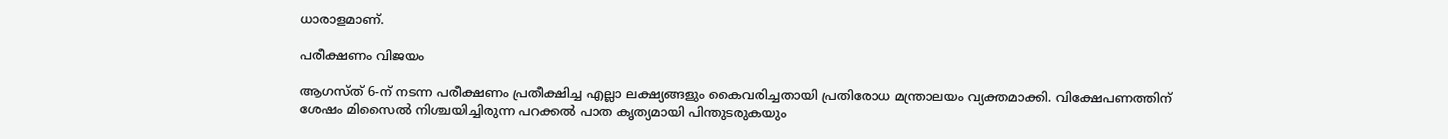ധാരാളമാണ്.

പരീക്ഷണം വിജയം

ആഗസ്ത് 6-ന് നടന്ന പരീക്ഷണം പ്രതീക്ഷിച്ച എല്ലാ ലക്ഷ്യങ്ങളും കൈവരിച്ചതായി പ്രതിരോധ മന്ത്രാലയം വ്യക്തമാക്കി. വിക്ഷേപണത്തിന് ശേഷം മിസൈല്‍ നിശ്ചയിച്ചിരുന്ന പറക്കല്‍ പാത കൃത്യമായി പിന്തുടരുകയും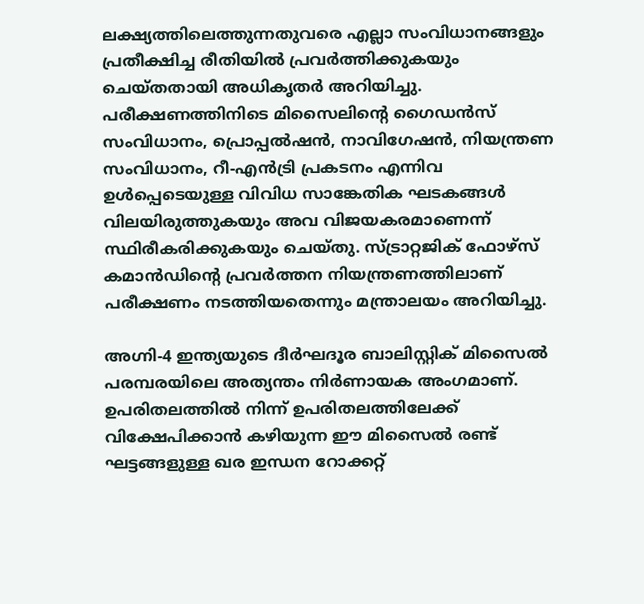ലക്ഷ്യത്തിലെത്തുന്നതുവരെ എല്ലാ സംവിധാനങ്ങളും പ്രതീക്ഷിച്ച രീതിയില്‍ പ്രവർത്തിക്കുകയും ചെയ്തതായി അധികൃതർ അറിയിച്ചു. പരീക്ഷണത്തിനിടെ മിസൈലിന്റെ ഗൈഡൻസ് സംവിധാനം, പ്രൊപ്പല്‍ഷൻ, നാവിഗേഷൻ, നിയന്ത്രണ സംവിധാനം, റീ-എൻട്രി പ്രകടനം എന്നിവ ഉള്‍പ്പെടെയുള്ള വിവിധ സാങ്കേതിക ഘടകങ്ങള്‍ വിലയിരുത്തുകയും അവ വിജയകരമാണെന്ന് സ്ഥിരീകരിക്കുകയും ചെയ്തു. സ്ട്രാറ്റജിക് ഫോഴ്‌സ് കമാൻഡിന്റെ പ്രവർത്തന നിയന്ത്രണത്തിലാണ് പരീക്ഷണം നടത്തിയതെന്നും മന്ത്രാലയം അറിയിച്ചു.

അഗ്നി-4 ഇന്ത്യയുടെ ദീർഘദൂര ബാലിസ്റ്റിക് മിസൈല്‍ പരമ്പരയിലെ അത്യന്തം നിർണായക അംഗമാണ്. ഉപരിതലത്തില്‍ നിന്ന് ഉപരിതലത്തിലേക്ക് വിക്ഷേപിക്കാൻ കഴിയുന്ന ഈ മിസൈല്‍ രണ്ട് ഘട്ടങ്ങളുള്ള ഖര ഇന്ധന റോക്കറ്റ്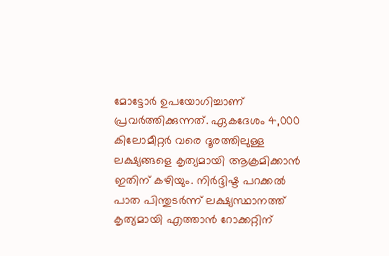മോട്ടോർ ഉപയോഗിച്ചാണ് പ്രവർത്തിക്കുന്നത്. ഏകദേശം 4,000 കിലോമീറ്റർ വരെ ദൂരത്തിലുള്ള ലക്ഷ്യങ്ങളെ കൃത്യമായി ആക്രമിക്കാൻ ഇതിന് കഴിയും. നിർദ്ദിഷ്ട പറക്കല്‍ പാത പിന്തുടർന്ന് ലക്ഷ്യസ്ഥാനത്ത് കൃത്യമായി എത്താൻ റോക്കറ്റിന്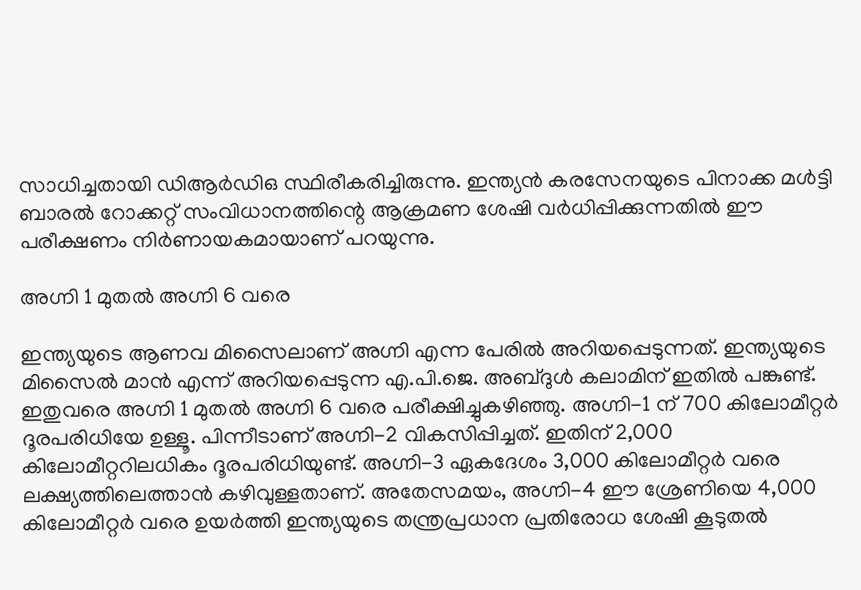സാധിച്ചതായി ഡിആർഡിഒ സ്ഥിരീകരിച്ചിരുന്നു. ഇന്ത്യൻ കരസേനയുടെ പിനാക്ക മള്‍ട്ടി ബാരല്‍ റോക്കറ്റ് സംവിധാനത്തിന്റെ ആക്രമണ ശേഷി വർധിപ്പിക്കുന്നതില്‍ ഈ പരീക്ഷണം നിർണായകമായാണ് പറയുന്നു.

അഗ്നി 1 മുതല്‍ അഗ്നി 6 വരെ

ഇന്ത്യയുടെ ആണവ മിസൈലാണ് അഗ്നി എന്ന പേരില്‍ അറിയപ്പെടുന്നത്. ഇന്ത്യയുടെ മിസൈല്‍ മാന്‍ എന്ന് അറിയപ്പെടുന്ന എ.പി.ജെ. അബ്ദുള്‍ കലാമിന് ഇതില്‍ പങ്കുണ്ട്. ഇതുവരെ അഗ്നി 1 മുതല്‍ അഗ്നി 6 വരെ പരീക്ഷിച്ചുകഴിഞ്ഞു. അഗ്നി-1 ന് 700 കിലോമീറ്റർ ദൂരപരിധിയേ ഉള്ളൂ. പിന്നീടാണ് അഗ്നി-2 വികസിപ്പിച്ചത്. ഇതിന് 2,000 കിലോമീറ്ററിലധികം ദൂരപരിധിയുണ്ട്. അഗ്നി-3 ഏകദേശം 3,000 കിലോമീറ്റർ വരെ ലക്ഷ്യത്തിലെത്താൻ കഴിവുള്ളതാണ്. അതേസമയം, അഗ്നി-4 ഈ ശ്രേണിയെ 4,000 കിലോമീറ്റർ വരെ ഉയർത്തി ഇന്ത്യയുടെ തന്ത്രപ്രധാന പ്രതിരോധ ശേഷി കൂടുതല്‍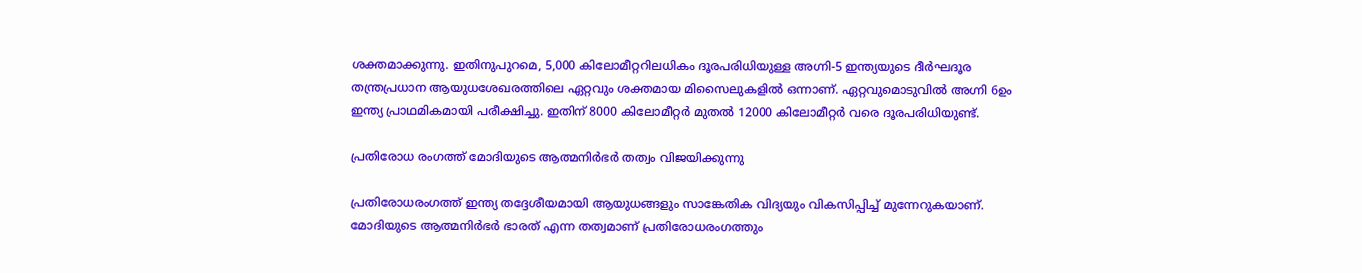ശക്തമാക്കുന്നു. ഇതിനുപുറമെ, 5,000 കിലോമീറ്ററിലധികം ദൂരപരിധിയുള്ള അഗ്നി-5 ഇന്ത്യയുടെ ദീർഘദൂര തന്ത്രപ്രധാന ആയുധശേഖരത്തിലെ ഏറ്റവും ശക്തമായ മിസൈലുകളില്‍ ഒന്നാണ്. ഏറ്റവുമൊടുവില്‍ അഗ്നി 6ഉം ഇന്ത്യ പ്രാഥമികമായി പരീക്ഷിച്ചു. ഇതിന് 8000 കിലോമീറ്റര്‍ മുതല്‍ 12000 കിലോമീറ്റര്‍ വരെ ദൂരപരിധിയുണ്ട്.

പ്രതിരോധ രംഗത്ത് മോദിയുടെ ആത്മനിര്‍ഭര്‍ തത്വം വിജയിക്കുന്നു

പ്രതിരോധരംഗത്ത് ഇന്ത്യ തദ്ദേശീയമായി ആയുധങ്ങളും സാങ്കേതിക വിദ്യയും വികസിപ്പിച്ച് മുന്നേറുകയാണ്. മോദിയുടെ ആത്മനിര്‍ഭര്‍ ഭാരത് എന്ന തത്വമാണ് പ്രതിരോധരംഗത്തും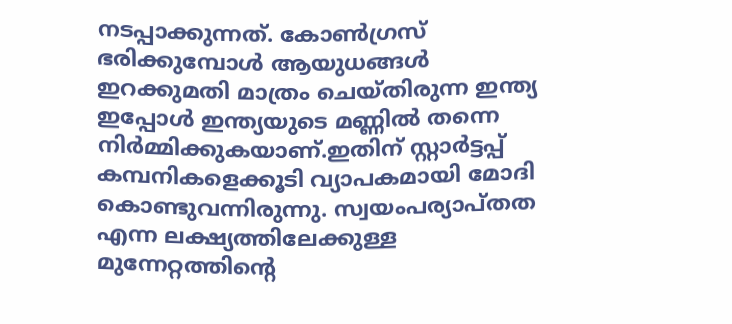നടപ്പാക്കുന്നത്. കോണ്‍ഗ്രസ് ഭരിക്കുമ്പോള്‍ ആയുധങ്ങള്‍ ഇറക്കുമതി മാത്രം ചെയ്തിരുന്ന ഇന്ത്യ ഇപ്പോള്‍ ഇന്ത്യയുടെ മണ്ണില്‍ തന്നെ നിര്‍മ്മിക്കുകയാണ്.ഇതിന് സ്റ്റാര്‍ട്ടപ്പ് കമ്പനികളെക്കൂടി വ്യാപകമായി മോദി കൊണ്ടുവന്നിരുന്നു. സ്വയംപര്യാപ്തത എന്ന ലക്ഷ്യത്തിലേക്കുള്ള മുന്നേറ്റത്തിന്റെ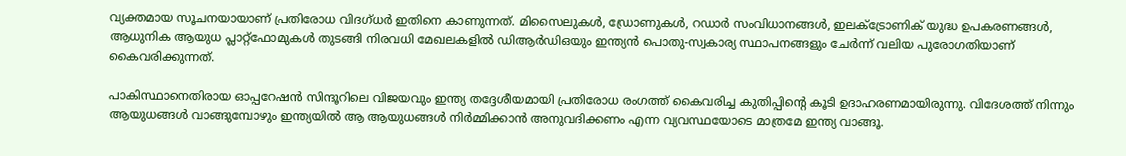വ്യക്തമായ സൂചനയായാണ് പ്രതിരോധ വിദഗ്ധർ ഇതിനെ കാണുന്നത്. മിസൈലുകള്‍, ഡ്രോണുകള്‍, റഡാർ സംവിധാനങ്ങള്‍, ഇലക്‌ട്രോണിക് യുദ്ധ ഉപകരണങ്ങള്‍, ആധുനിക ആയുധ പ്ലാറ്റ്ഫോമുകള്‍ തുടങ്ങി നിരവധി മേഖലകളില്‍ ഡിആർഡിഒയും ഇന്ത്യൻ പൊതു-സ്വകാര്യ സ്ഥാപനങ്ങളും ചേർന്ന് വലിയ പുരോഗതിയാണ് കൈവരിക്കുന്നത്.

പാകിസ്ഥാനെതിരായ ഓപ്പറേഷന്‍ സിന്ദൂറിലെ വിജയവും ഇന്ത്യ തദ്ദേശീയമായി പ്രതിരോധ രംഗത്ത് കൈവരിച്ച കുതിപ്പിന്റെ കൂടി ഉദാഹരണമായിരുന്നു. വിദേശത്ത് നിന്നും ആയുധങ്ങള്‍ വാങ്ങുമ്പോഴും ഇന്ത്യയില്‍ ആ ആയുധങ്ങള്‍ നിര്‍മ്മിക്കാന്‍ അനുവദിക്കണം എന്ന വ്യവസ്ഥയോടെ മാത്രമേ ഇന്ത്യ വാങ്ങൂ.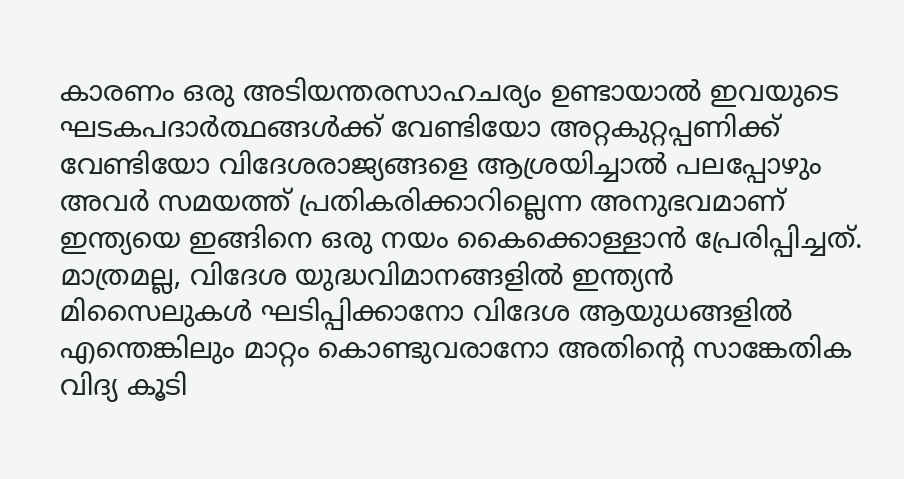കാരണം ഒരു അടിയന്തരസാഹചര്യം ഉണ്ടായാല്‍ ഇവയുടെ ഘടകപദാര്‍ത്ഥങ്ങള്‍ക്ക് വേണ്ടിയോ അറ്റകുറ്റപ്പണിക്ക് വേണ്ടിയോ വിദേശരാജ്യങ്ങളെ ആശ്രയിച്ചാല്‍ പലപ്പോഴും അവര്‍ സമയത്ത് പ്രതികരിക്കാറില്ലെന്ന അനുഭവമാണ് ഇന്ത്യയെ ഇങ്ങിനെ ഒരു നയം കൈക്കൊള്ളാന്‍ പ്രേരിപ്പിച്ചത്. മാത്രമല്ല, വിദേശ യുദ്ധവിമാനങ്ങളില്‍ ഇന്ത്യന്‍ മിസൈലുകള്‍ ഘടിപ്പിക്കാനോ വിദേശ ആയുധങ്ങളില്‍ എന്തെങ്കിലും മാറ്റം കൊണ്ടുവരാനോ അതിന്റെ സാങ്കേതിക വിദ്യ കൂടി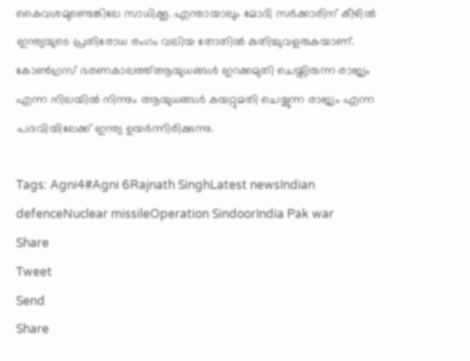കൈവശമുണ്ടെങ്കിലേ സാധിക്കൂ. എന്തായാലും മോദി സര്‍ക്കാരിന് കീഴില്‍ ഇന്ത്യയുടെ പ്രതിരോധ രംഗം വലിയ തോതില്‍ കുതിച്ചുവളരുകയാണ്. കോണ്‍ഗ്രസ് ഭരണകാലത്ത്ആയുധങ്ങള്‍ ഇറക്കമുതി ചെയ്തിരുന്ന രാജ്യം എന്ന നിലയില്‍ നിന്നും ആയുധങ്ങള്‍ കയറ്റുമതി ചെയ്യുന്ന രാജ്യം എന്ന പദവിയിലേക്ക് ഇന്ത്യ ഉയര്‍ന്നിരിക്കുന്നു.

Tags: Agni4#Agni 6Rajnath SinghLatest newsIndian defenceNuclear missileOperation SindoorIndia Pak war
Share
Tweet
Send
Share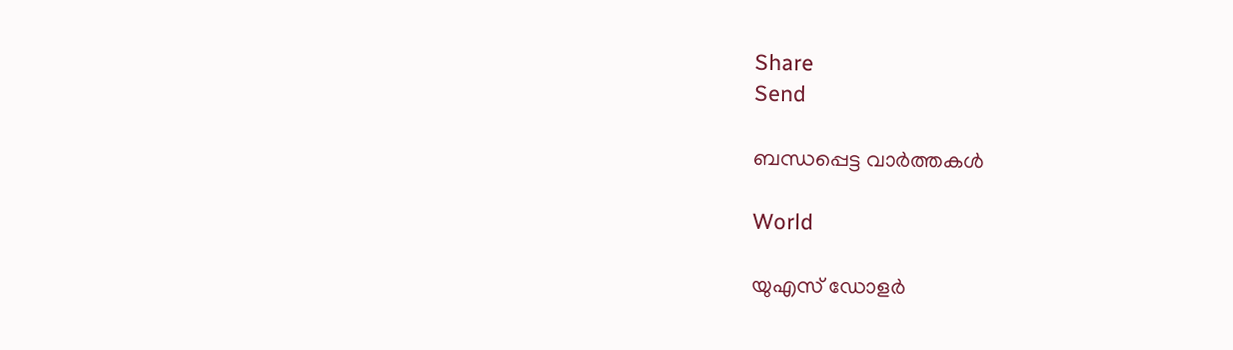Share
Send

ബന്ധപ്പെട്ട വാര്‍ത്തകള്‍

World

യുഎസ് ഡോളര്‍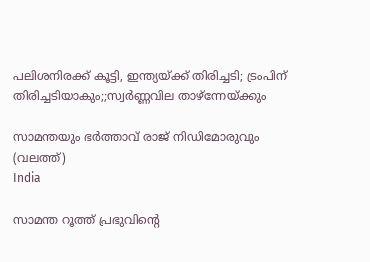പലിശനിരക്ക് കൂട്ടി, ഇന്ത്യയ്‌ക്ക് തിരിച്ചടി; ട്രംപിന് തിരിച്ചടിയാകും;;സ്വര്‍ണ്ണവില താഴ്ന്നേയ്‌ക്കും

സാമന്തയും ഭര്‍ത്താവ് രാജ് നിഡിമോരുവും (വലത്ത്)
India

സാമന്ത റൂത്ത് പ്രഭുവിന്റെ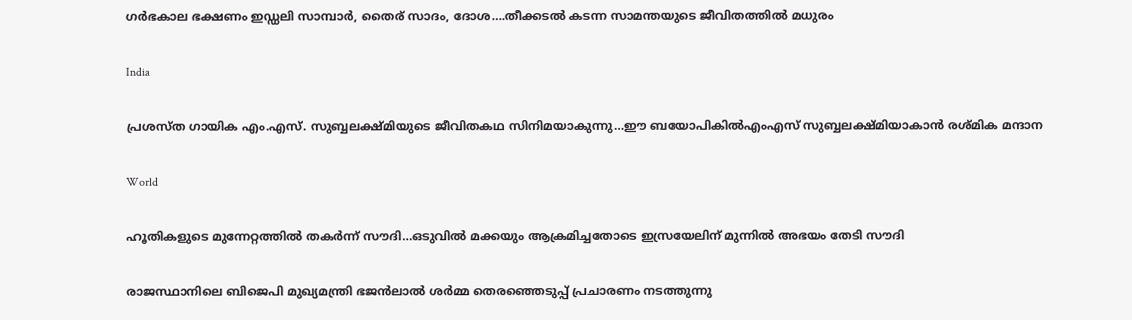ഗര്‍ഭകാല ഭക്ഷണം ഇഡ്ഡലി സാമ്പാര്‍, തൈര് സാദം, ദോശ….തീക്കടല്‍ കടന്ന സാമന്തയുടെ ജീവിതത്തില്‍ മധുരം

India

പ്രശസ്ത ഗായിക എം.എസ്. സുബ്ബലക്ഷ്മിയുടെ ജീവിതകഥ സിനിമയാകുന്നു…ഈ ബയോപികില്‍എംഎസ് സുബ്ബലക്ഷ്മിയാകാന്‍ രശ്മിക മന്ദാന

World

ഹൂതികളുടെ മുന്നേറ്റത്തില്‍ തകര്‍ന്ന് സൗദി…ഒടുവില്‍ മക്കയും ആക്രമിച്ചതോടെ ഇസ്രയേലിന് മുന്നില്‍ അഭയം തേടി സൗദി

രാജസ്ഥാനിലെ ബിജെപി മുഖ്യമന്ത്രി ഭജന്‍ലാല്‍ ശര്‍മ്മ തെരഞ്ഞെടുപ്പ് പ്രചാരണം നടത്തുന്നു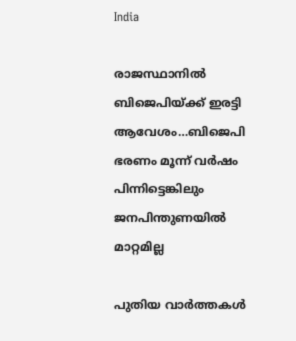India

രാജസ്ഥാനില്‍ ബിജെപിയ്‌ക്ക് ഇരട്ടി ആവേശം…ബിജെപി ഭരണം മൂന്ന് വര്‍ഷം പിന്നിട്ടെങ്കിലും ജനപിന്തുണയില്‍ മാറ്റമില്ല

പുതിയ വാര്‍ത്തകള്‍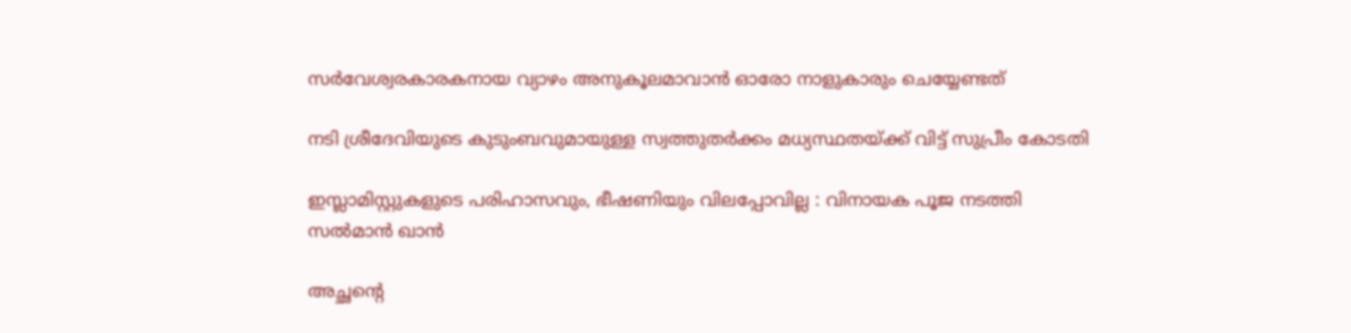സർവേശ്വരകാരകനായ വ്യാഴം അനുകൂലമാവാൻ ഓരോ നാളുകാരും ചെയ്യേണ്ടത്

നടി ശ്രീദേവിയുടെ കുടുംബവുമായുള്ള സ്വത്തുതര്‍ക്കം മധ്യസ്ഥതയ്‌ക്ക് വിട്ട് സുപ്രീം കോടതി

ഇസ്ലാമിസ്റ്റുകളുടെ പരിഹാസവും, ഭീഷണിയും വിലപ്പോവില്ല : വിനായക പൂജ നടത്തി സൽമാൻ ഖാൻ

അച്ഛന്റെ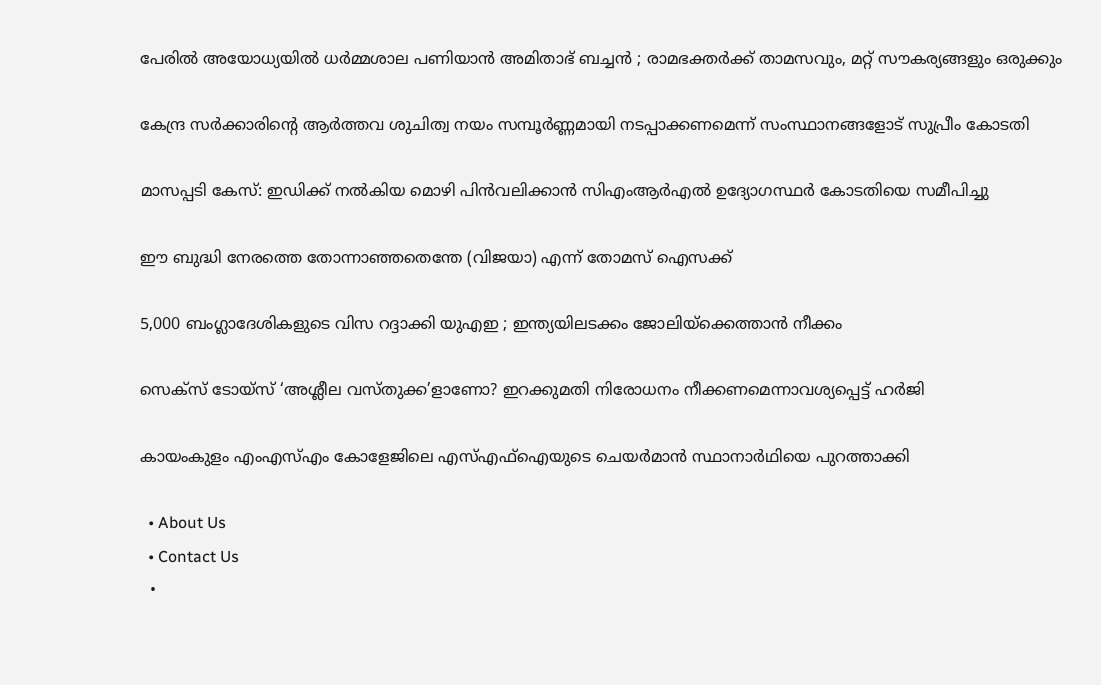പേരിൽ അയോധ്യയിൽ ധർമ്മശാല പണിയാൻ അമിതാഭ് ബച്ചൻ ; രാമഭക്തർക്ക് താമസവും, മറ്റ് സൗകര്യങ്ങളും ഒരുക്കും

കേന്ദ്ര സര്‍ക്കാരിന്റെ ആര്‍ത്തവ ശുചിത്വ നയം സമ്പൂര്‍ണ്ണമായി നടപ്പാക്കണമെന്ന് സംസ്ഥാനങ്ങളോട് സുപ്രീം കോടതി

മാസപ്പടി കേസ്: ഇഡിക്ക് നല്‍കിയ മൊഴി പിന്‍വലിക്കാന്‍ സിഎംആര്‍എല്‍ ഉദ്യോഗസ്ഥര്‍ കോടതിയെ സമീപിച്ചു

ഈ ബുദ്ധി നേരത്തെ തോന്നാഞ്ഞതെന്തേ (വിജയാ) എന്ന് തോമസ് ഐസക്ക്

5,000 ബംഗ്ലാദേശികളുടെ വിസ റദ്ദാക്കി യുഎഇ ; ഇന്ത്യയിലടക്കം ജോലിയ്‌ക്കെത്താൻ നീക്കം

സെക്സ് ടോയ്സ് ‘അശ്ലീല വസ്തുക്ക’ളാണോ? ഇറക്കുമതി നിരോധനം നീക്കണമെന്നാവശ്യപ്പെട്ട് ഹര്‍ജി

കായംകുളം എംഎസ്എം കോളേജിലെ എസ്എഫ്ഐയുടെ ചെയര്‍മാന്‍ സ്ഥാനാര്‍ഥിയെ പുറത്താക്കി

  • About Us
  • Contact Us
  •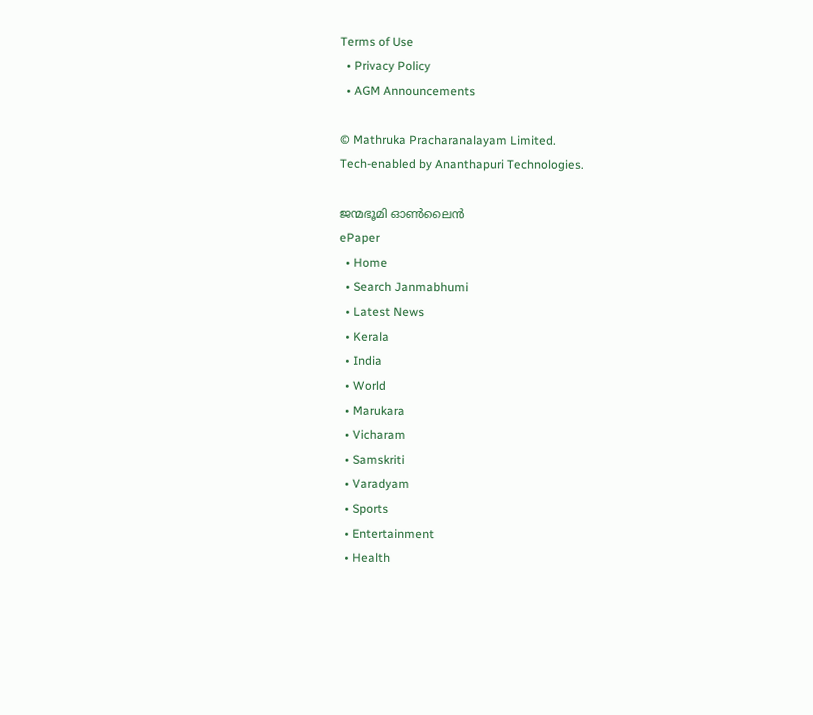Terms of Use
  • Privacy Policy
  • AGM Announcements

© Mathruka Pracharanalayam Limited.
Tech-enabled by Ananthapuri Technologies.

ജന്മഭൂമി ഓണ്‍ലൈന്‍
ePaper
  • Home
  • Search Janmabhumi
  • Latest News
  • Kerala
  • India
  • World
  • Marukara
  • Vicharam
  • Samskriti
  • Varadyam
  • Sports
  • Entertainment
  • Health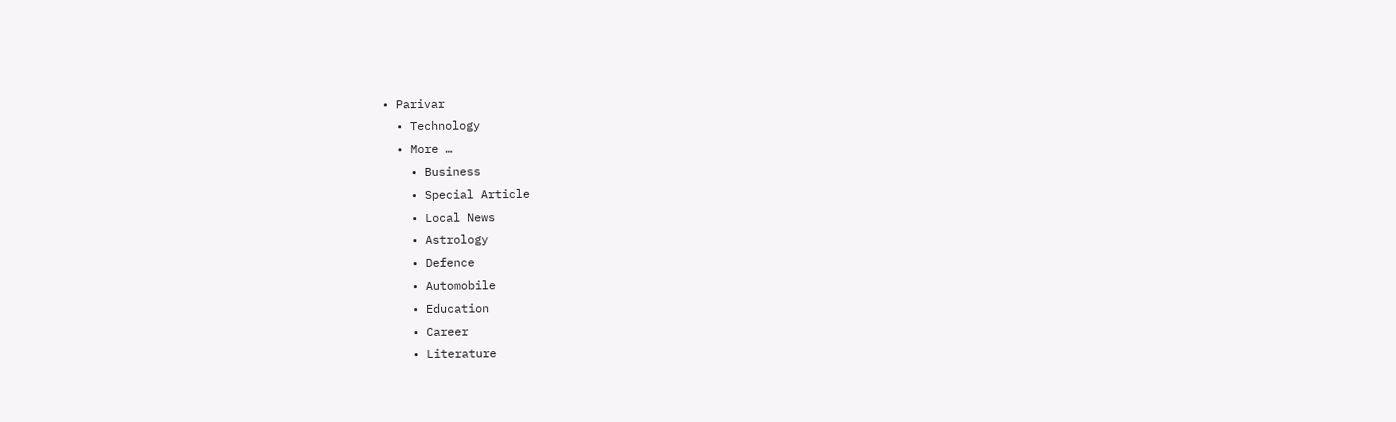• Parivar
  • Technology
  • More …
    • Business
    • Special Article
    • Local News
    • Astrology
    • Defence
    • Automobile
    • Education
    • Career
    • Literature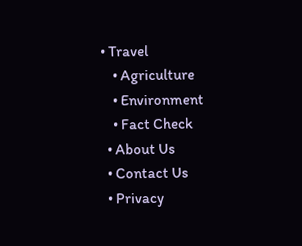• Travel
    • Agriculture
    • Environment
    • Fact Check
  • About Us
  • Contact Us
  • Privacy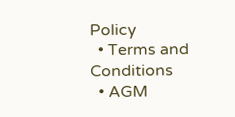Policy
  • Terms and Conditions
  • AGM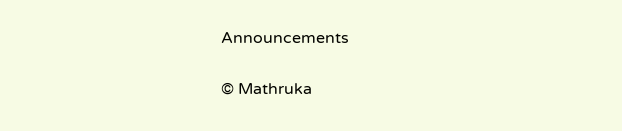Announcements

© Mathruka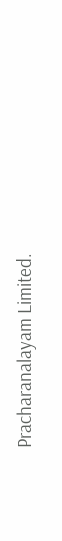Pracharanalayam Limited.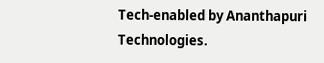Tech-enabled by Ananthapuri Technologies.